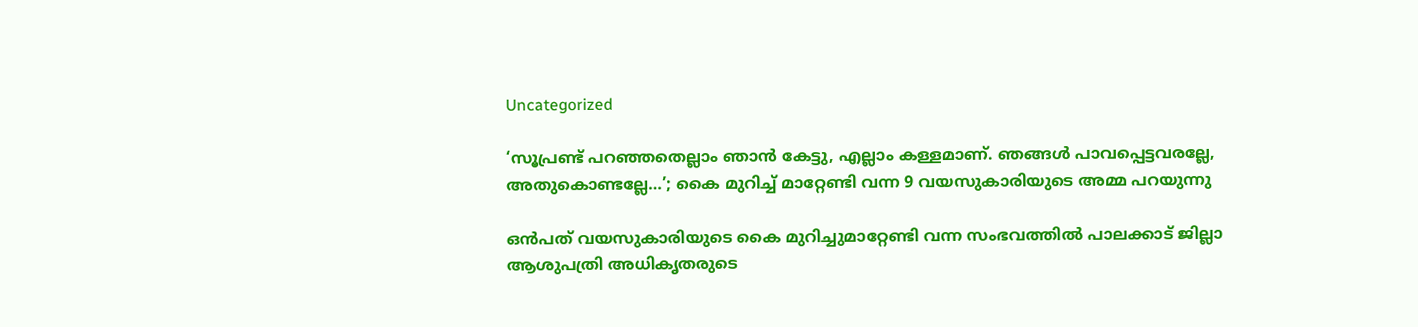Uncategorized

‘സൂപ്രണ്ട് പറഞ്ഞതെല്ലാം ഞാന്‍ കേട്ടു, എല്ലാം കള്ളമാണ്. ഞങ്ങള്‍ പാവപ്പെട്ടവരല്ലേ, അതുകൊണ്ടല്ലേ…’; കൈ മുറിച്ച് മാറ്റേണ്ടി വന്ന 9 വയസുകാരിയുടെ അമ്മ പറയുന്നു

ഒന്‍പത് വയസുകാരിയുടെ കൈ മുറിച്ചുമാറ്റേണ്ടി വന്ന സംഭവത്തില്‍ പാലക്കാട് ജില്ലാ ആശുപത്രി അധികൃതരുടെ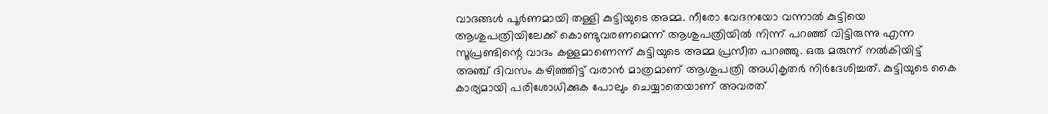വാദങ്ങള്‍ പൂര്‍ണമായി തള്ളി കുട്ടിയുടെ അമ്മ. നീരോ വേദനയോ വന്നാല്‍ കുട്ടിയെ ആശുപത്രിയിലേക്ക് കൊണ്ടുവരണമെന്ന് ആശുപത്രിയില്‍ നിന്ന് പറഞ്ഞ് വിട്ടിരുന്നു എന്ന സൂപ്രണ്ടിന്റെ വാദം കള്ളമാണെന്ന് കുട്ടിയുടെ അമ്മ പ്രസീത പറഞ്ഞു. ഒരു മരുന്ന് നല്‍കിയിട്ട് അഞ്ച് ദിവസം കഴിഞ്ഞിട്ട് വരാന്‍ മാത്രമാണ് ആശുപത്രി അധികൃതര്‍ നിര്‍ദേശിച്ചത്. കുട്ടിയുടെ കൈ കാര്യമായി പരിശോധിക്കുക പോലും ചെയ്യാതെയാണ് അവരത്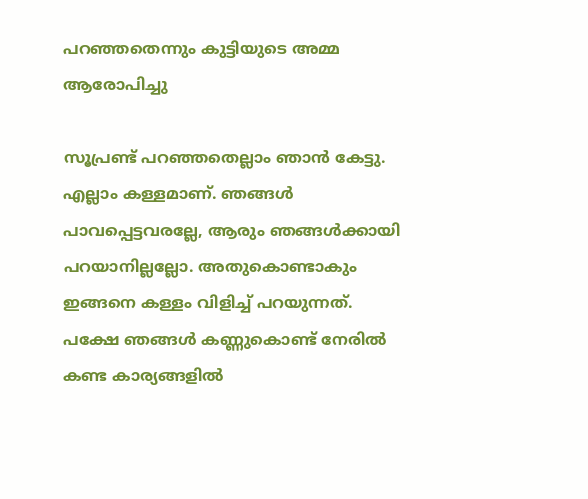പറഞ്ഞതെന്നും കുട്ടിയുടെ അമ്മ ആരോപിച്ചു

സൂപ്രണ്ട് പറഞ്ഞതെല്ലാം ഞാന്‍ കേട്ടു. എല്ലാം കള്ളമാണ്. ഞങ്ങള്‍ പാവപ്പെട്ടവരല്ലേ, ആരും ഞങ്ങള്‍ക്കായി പറയാനില്ലല്ലോ. അതുകൊണ്ടാകും ഇങ്ങനെ കള്ളം വിളിച്ച് പറയുന്നത്. പക്ഷേ ഞങ്ങള്‍ കണ്ണുകൊണ്ട് നേരില്‍ കണ്ട കാര്യങ്ങളില്‍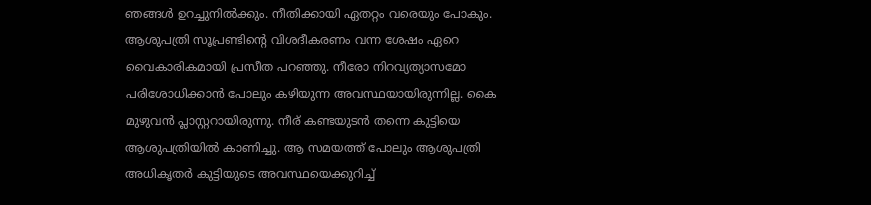ഞങ്ങള്‍ ഉറച്ചുനില്‍ക്കും. നീതിക്കായി ഏതറ്റം വരെയും പോകും. ആശുപത്രി സൂപ്രണ്ടിന്റെ വിശദീകരണം വന്ന ശേഷം ഏറെ വൈകാരികമായി പ്രസീത പറഞ്ഞു. നീരോ നിറവ്യത്യാസമോ പരിശോധിക്കാന്‍ പോലും കഴിയുന്ന അവസ്ഥയായിരുന്നില്ല. കൈ മുഴുവന്‍ പ്ലാസ്റ്ററായിരുന്നു. നീര് കണ്ടയുടന്‍ തന്നെ കുട്ടിയെ ആശുപത്രിയില്‍ കാണിച്ചു. ആ സമയത്ത് പോലും ആശുപത്രി അധികൃതര്‍ കുട്ടിയുടെ അവസ്ഥയെക്കുറിച്ച്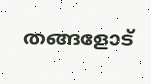തങ്ങളോട്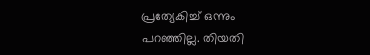പ്രത്യേകിച്ച് ഒന്നും പറഞ്ഞില്ല. തിയതി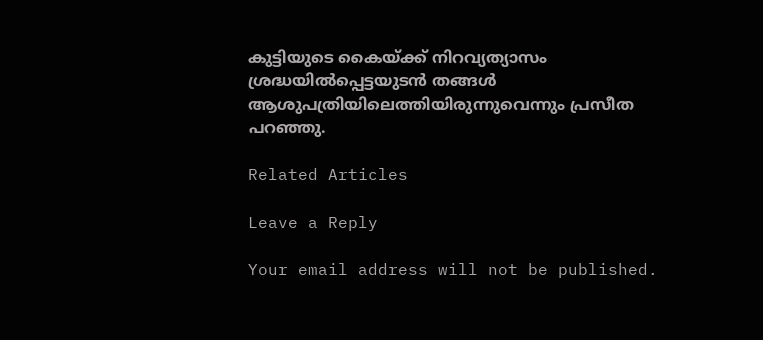കുട്ടിയുടെ കൈയ്ക്ക് നിറവ്യത്യാസം ശ്രദ്ധയില്‍പ്പെട്ടയുടന്‍ തങ്ങള്‍ ആശുപത്രിയിലെത്തിയിരുന്നുവെന്നും പ്രസീത പറഞ്ഞു.

Related Articles

Leave a Reply

Your email address will not be published.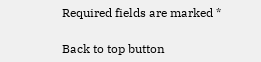Required fields are marked *

Back to top button